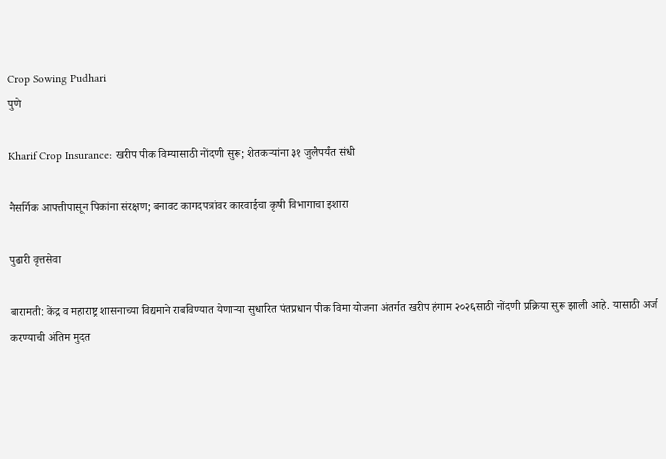Crop Sowing Pudhari
पुणे

Kharif Crop Insurance: खरीप पीक विम्यासाठी नोंदणी सुरू; शेतकऱ्यांना ३१ जुलैपर्यंत संधी

नैसर्गिक आपत्तीपासून पिकांना संरक्षण; बनावट कागदपत्रांवर कारवाईचा कृषी विभागाचा इशारा

पुढारी वृत्तसेवा

बारामती: केंद्र व महाराष्ट्र शासनाच्या विद्यमाने राबविण्यात येणाऱ्या सुधारित पंतप्रधान पीक विमा योजना अंतर्गत खरीप हंगाम २०२६साठी नोंदणी प्रक्रिया सुरू झाली आहे. यासाठी अर्ज करण्याची अंतिम मुदत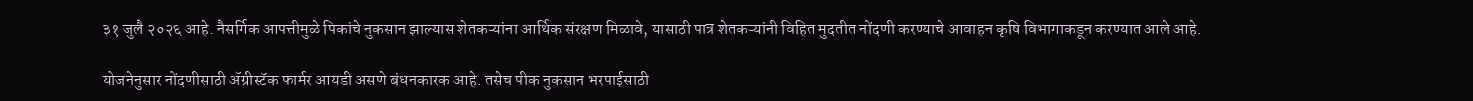३१ जुलै २०२६ आहे. नैसर्गिक आपत्तीमुळे पिकांचे नुकसान झाल्यास शेतकऱ्यांना आर्थिक संरक्षण मिळावे, यासाठी पात्र शेतकऱ्यांनी विहित मुदतीत नोंदणी करण्याचे आवाहन कृषि विभागाकडून करण्यात आले आहे.

योजनेनुसार नोंदणीसाठी ॲग्रीस्टॅक फार्मर आयडी असणे बंधनकारक आहे. तसेच पीक नुकसान भरपाईसाठी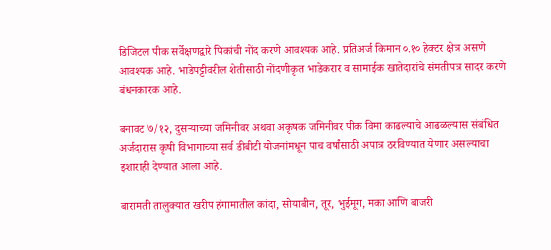डिजिटल पीक सर्वेक्षणद्वारे पिकांची नोंद करणे आवश्यक आहे. प्रतिअर्ज किमान ०.१० हेक्टर क्षेत्र असणे आवश्यक आहे. भाडेपट्टीवरील शेतीसाठी नोंदणीकृत भाडेकरार व सामाईक खातेदारांचे संमतीपत्र सादर करणे बंधनकारक आहे.

बनावट ७/१२, दुसऱ्याच्या जमिनीवर अथवा अकृषक जमिनीवर पीक विमा काढल्याचे आढळल्यास संबंधित अर्जदारास कृषी विभागाच्या सर्व डीबीटी योजनांमधून पाच वर्षांसाठी अपात्र ठरविण्यात येणार असल्याचा इशाराही देण्यात आला आहे.

बारामती तालुक्यात खरीप हंगामातील कांदा, सोयाबीन, तूर, भुईमूग, मका आणि बाजरी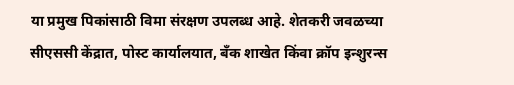या प्रमुख पिकांसाठी विमा संरक्षण उपलब्ध आहे. शेतकरी जवळच्या सीएससी केंद्रात, पोस्ट कार्यालयात, बँक शाखेत किंवा क्रॉप इन्शुरन्स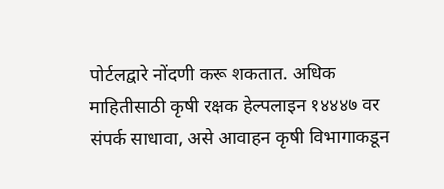पोर्टलद्वारे नोंदणी करू शकतात. अधिक माहितीसाठी कृषी रक्षक हेल्पलाइन १४४४७ वर संपर्क साधावा, असे आवाहन कृषी विभागाकडून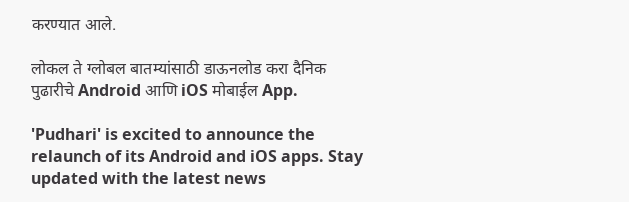करण्यात आले.

लोकल ते ग्लोबल बातम्यांसाठी डाऊनलोड करा दैनिक पुढारीचे Android आणि iOS मोबाईल App.

'Pudhari' is excited to announce the relaunch of its Android and iOS apps. Stay updated with the latest news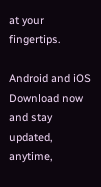at your fingertips.

Android and iOS Download now and stay updated, anytime,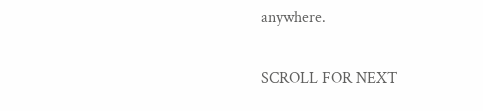anywhere.

SCROLL FOR NEXT